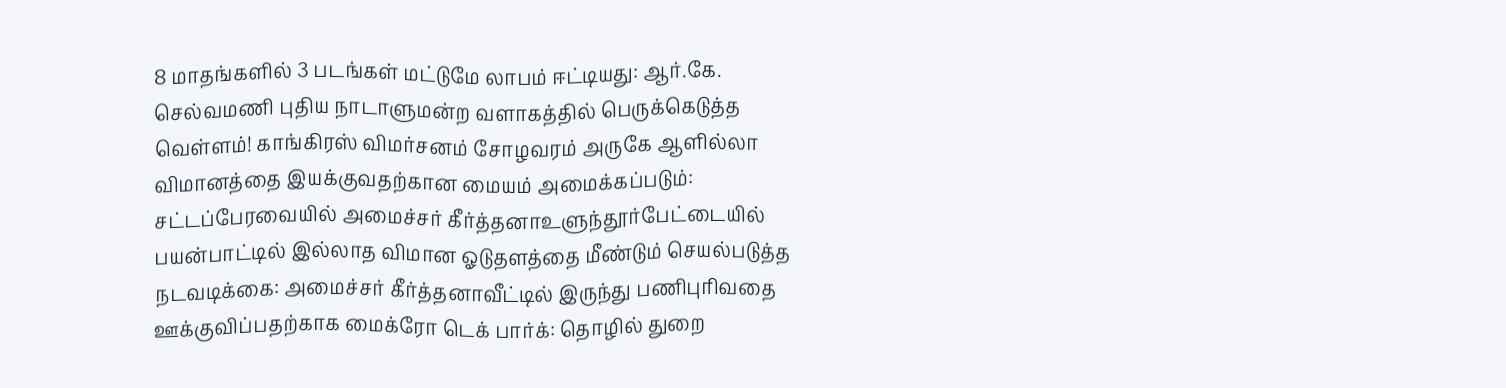8 மாதங்களில் 3 படங்கள் மட்டுமே லாபம் ஈட்டியது: ஆர்.கே. செல்வமணி புதிய நாடாளுமன்ற வளாகத்தில் பெருக்கெடுத்த வெள்ளம்! காங்கிரஸ் விமர்சனம் சோழவரம் அருகே ஆளில்லா விமானத்தை இயக்குவதற்கான மையம் அமைக்கப்படும்: சட்டப்பேரவையில் அமைச்சர் கீர்த்தனாஉளுந்தூர்பேட்டையில் பயன்பாட்டில் இல்லாத விமான ஓடுதளத்தை மீண்டும் செயல்படுத்த நடவடிக்கை: அமைச்சர் கீர்த்தனாவீட்டில் இருந்து பணிபுரிவதை ஊக்குவிப்பதற்காக மைக்ரோ டெக் பார்க்: தொழில் துறை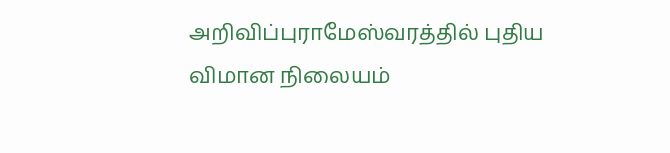அறிவிப்புராமேஸ்வரத்தில் புதிய விமான நிலையம்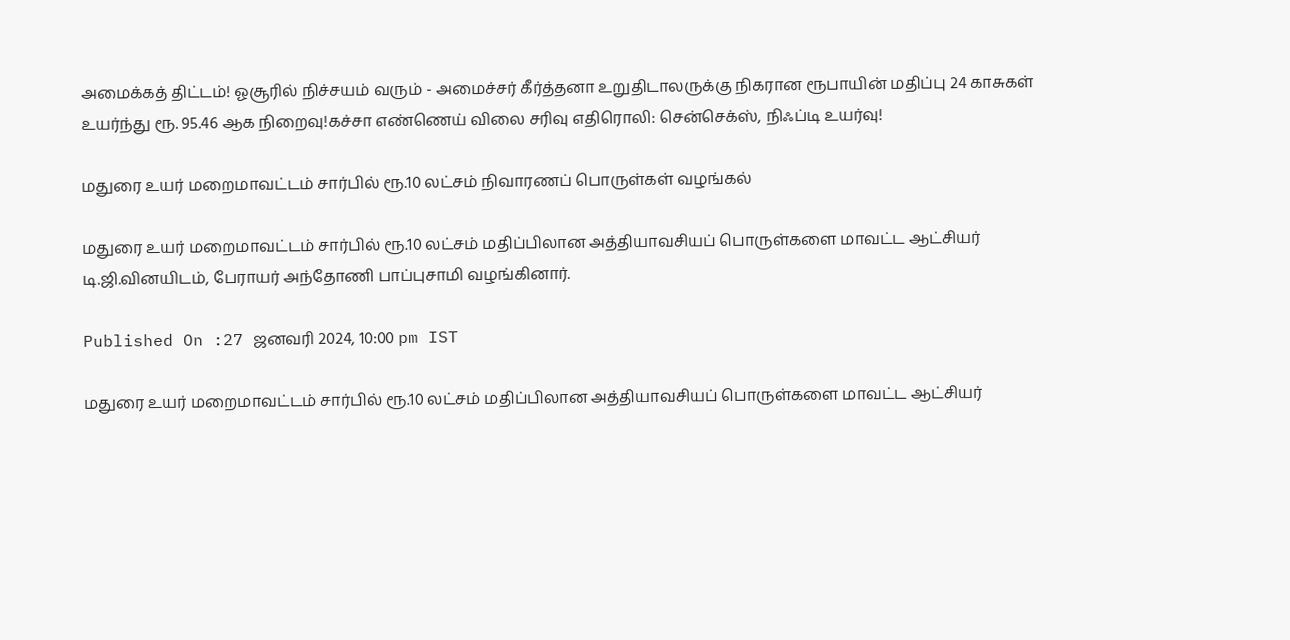அமைக்கத் திட்டம்! ஓசூரில் நிச்சயம் வரும் - அமைச்சர் கீர்த்தனா உறுதிடாலருக்கு நிகரான ரூபாயின் மதிப்பு 24 காசுகள் உயர்ந்து ரூ. 95.46 ஆக நிறைவு!கச்சா எண்ணெய் விலை சரிவு எதிரொலி: சென்செக்ஸ், நிஃப்டி உயர்வு!

மதுரை உயர் மறைமாவட்டம் சார்பில் ரூ.10 லட்சம் நிவாரணப் பொருள்கள் வழங்கல்

மதுரை உயர் மறைமாவட்டம் சார்பில் ரூ.10 லட்சம் மதிப்பிலான அத்தியாவசியப் பொருள்களை மாவட்ட ஆட்சியர் டி.ஜி.வினயிடம், பேராயர் அந்தோணி பாப்புசாமி வழங்கினார்.

Published On :27 ஜனவரி 2024, 10:00 pm IST

மதுரை உயர் மறைமாவட்டம் சார்பில் ரூ.10 லட்சம் மதிப்பிலான அத்தியாவசியப் பொருள்களை மாவட்ட ஆட்சியர்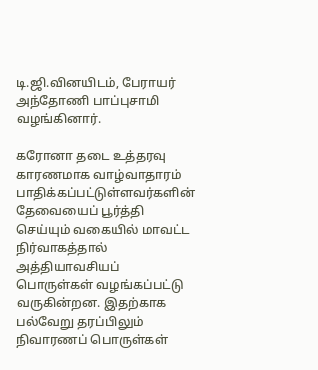டி.ஜி.வினயிடம், பேராயர் அந்தோணி பாப்புசாமி வழங்கினார்.

கரோனா தடை உத்தரவு காரணமாக வாழ்வாதாரம் பாதிக்கப்பட்டுள்ளவர்களின் தேவையைப் பூர்த்தி செய்யும் வகையில் மாவட்ட நிர்வாகத்தால் அத்தியாவசியப் பொருள்கள் வழங்கப்பட்டு வருகின்றன. இதற்காக பல்வேறு தரப்பிலும் நிவாரணப் பொருள்கள்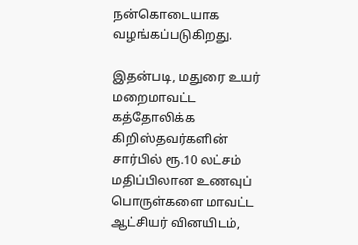நன்கொடையாக வழங்கப்படுகிறது.

இதன்படி, மதுரை உயர் மறைமாவட்ட கத்தோலிக்க கிறிஸ்தவர்களின் சார்பில் ரூ.10 லட்சம் மதிப்பிலான உணவுப் பொருள்களை மாவட்ட ஆட்சியர் வினயிடம்,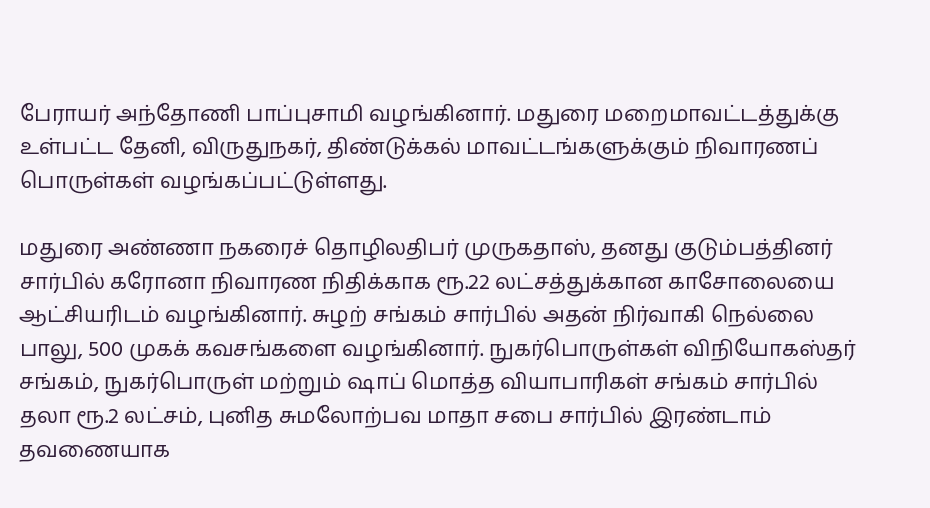பேராயர் அந்தோணி பாப்புசாமி வழங்கினார். மதுரை மறைமாவட்டத்துக்கு உள்பட்ட தேனி, விருதுநகர், திண்டுக்கல் மாவட்டங்களுக்கும் நிவாரணப் பொருள்கள் வழங்கப்பட்டுள்ளது.

மதுரை அண்ணா நகரைச் தொழிலதிபர் முருகதாஸ், தனது குடும்பத்தினர் சார்பில் கரோனா நிவாரண நிதிக்காக ரூ.22 லட்சத்துக்கான காசோலையை ஆட்சியரிடம் வழங்கினார். சுழற் சங்கம் சார்பில் அதன் நிர்வாகி நெல்லை பாலு, 500 முகக் கவசங்களை வழங்கினார். நுகர்பொருள்கள் விநியோகஸ்தர் சங்கம், நுகர்பொருள் மற்றும் ஷாப் மொத்த வியாபாரிகள் சங்கம் சார்பில் தலா ரூ.2 லட்சம், புனித சுமலோற்பவ மாதா சபை சார்பில் இரண்டாம் தவணையாக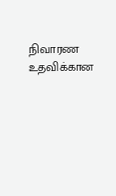நிவாரண உதவிக்கான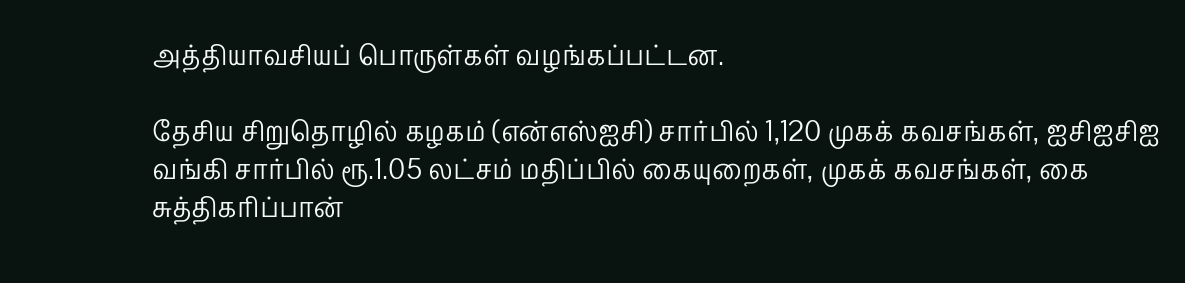அத்தியாவசியப் பொருள்கள் வழங்கப்பட்டன.

தேசிய சிறுதொழில் கழகம் (என்எஸ்ஐசி) சார்பில் 1,120 முகக் கவசங்கள், ஐசிஐசிஐ வங்கி சார்பில் ரூ.1.05 லட்சம் மதிப்பில் கையுறைகள், முகக் கவசங்கள், கை சுத்திகரிப்பான்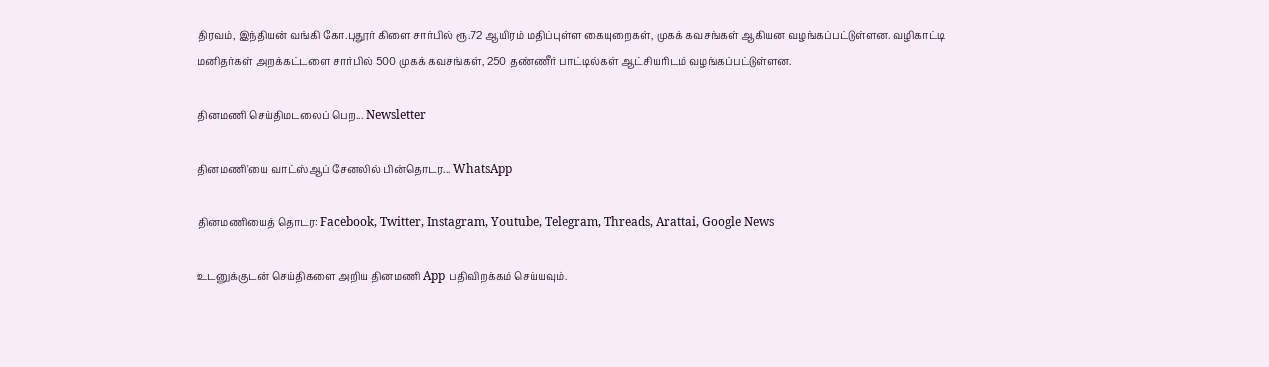திரவம், இந்தியன் வங்கி கோ.புதூர் கிளை சார்பில் ரூ.72 ஆயிரம் மதிப்புள்ள கையுறைகள், முகக் கவசங்கள் ஆகியன வழங்கப்பட்டுள்ளன. வழிகாட்டி மனிதர்கள் அறக்கட்டளை சார்பில் 500 முகக் கவசங்கள், 250 தண்ணீர் பாட்டில்கள் ஆட்சியரிடம் வழங்கப்பட்டுள்ளன.

தினமணி செய்திமடலைப் பெற... Newsletter

தினமணி'யை வாட்ஸ்ஆப் சேனலில் பின்தொடர... WhatsApp

தினமணியைத் தொடர: Facebook, Twitter, Instagram, Youtube, Telegram, Threads, Arattai, Google News

உடனுக்குடன் செய்திகளை அறிய தினமணி App பதிவிறக்கம் செய்யவும்.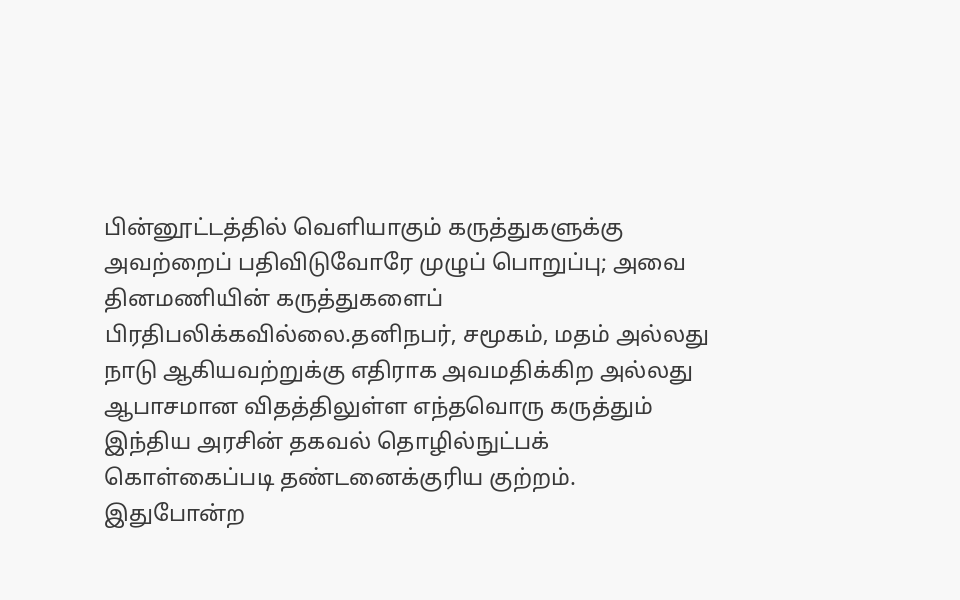பின்னூட்டத்தில் வெளியாகும் கருத்துகளுக்கு அவற்றைப் பதிவிடுவோரே முழுப் பொறுப்பு; அவை தினமணியின் கருத்துகளைப் பிரதிபலிக்கவில்லை.தனிநபர், சமூகம், மதம் அல்லது நாடு ஆகியவற்றுக்கு எதிராக அவமதிக்கிற அல்லது ஆபாசமான விதத்திலுள்ள எந்தவொரு கருத்தும் இந்திய அரசின் தகவல் தொழில்நுட்பக் கொள்கைப்படி தண்டனைக்குரிய குற்றம். இதுபோன்ற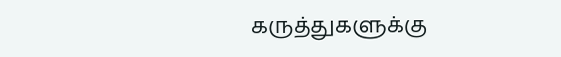கருத்துகளுக்கு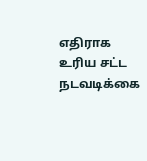எதிராக உரிய சட்ட நடவடிக்கை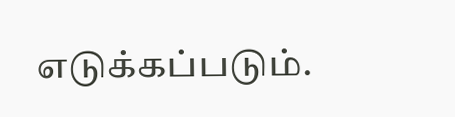எடுக்கப்படும்.